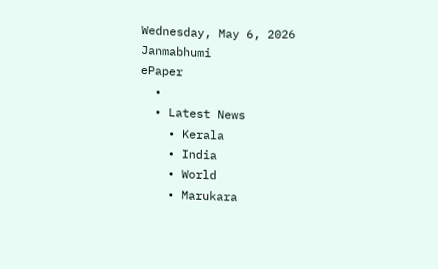Wednesday, May 6, 2026
Janmabhumi
ePaper
  •
  • Latest News
    • Kerala
    • India
    • World
    • Marukara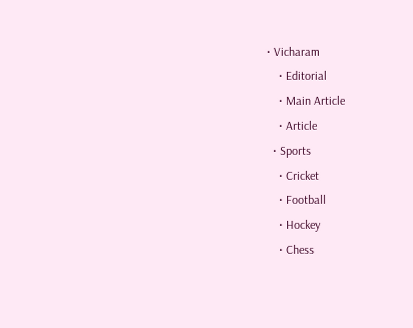• Vicharam
    • Editorial
    • Main Article
    • Article
  • Sports
    • Cricket
    • Football
    • Hockey
    • Chess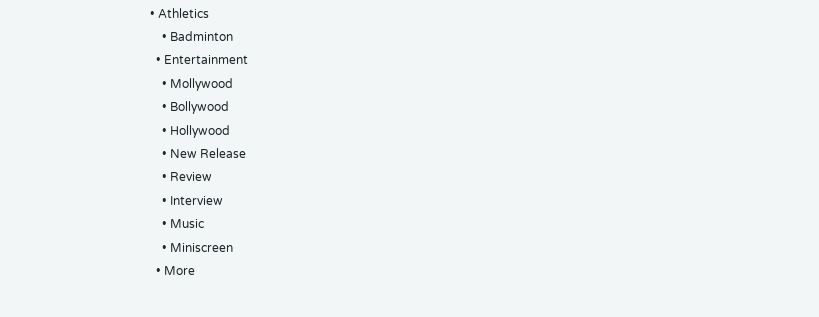• Athletics
    • Badminton
  • Entertainment
    • Mollywood
    • Bollywood
    • Hollywood
    • New Release
    • Review
    • Interview
    • Music
    • Miniscreen
  • More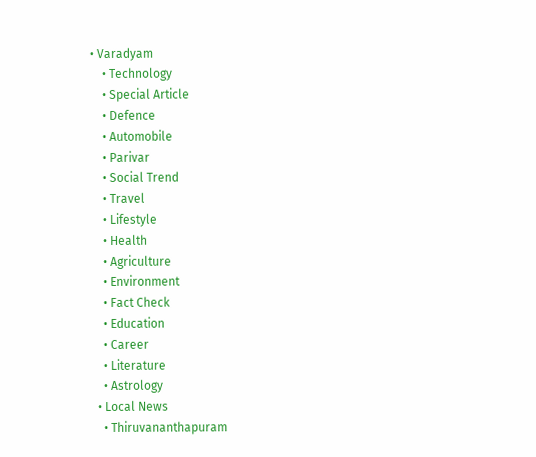• Varadyam
    • Technology
    • Special Article
    • Defence
    • Automobile
    • Parivar
    • Social Trend
    • Travel
    • Lifestyle
    • Health
    • Agriculture
    • Environment
    • Fact Check
    • Education
    • Career
    • Literature
    • Astrology
  • Local News
    • Thiruvananthapuram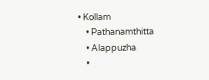• Kollam
    • Pathanamthitta
    • Alappuzha
    •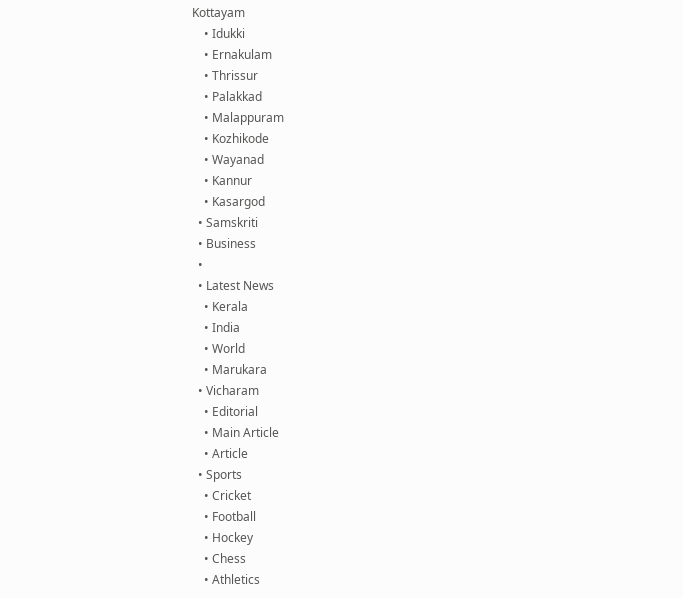Kottayam
    • Idukki
    • Ernakulam
    • Thrissur
    • Palakkad
    • Malappuram
    • Kozhikode
    • Wayanad
    • Kannur
    • Kasargod
  • Samskriti
  • Business
  •
  • Latest News
    • Kerala
    • India
    • World
    • Marukara
  • Vicharam
    • Editorial
    • Main Article
    • Article
  • Sports
    • Cricket
    • Football
    • Hockey
    • Chess
    • Athletics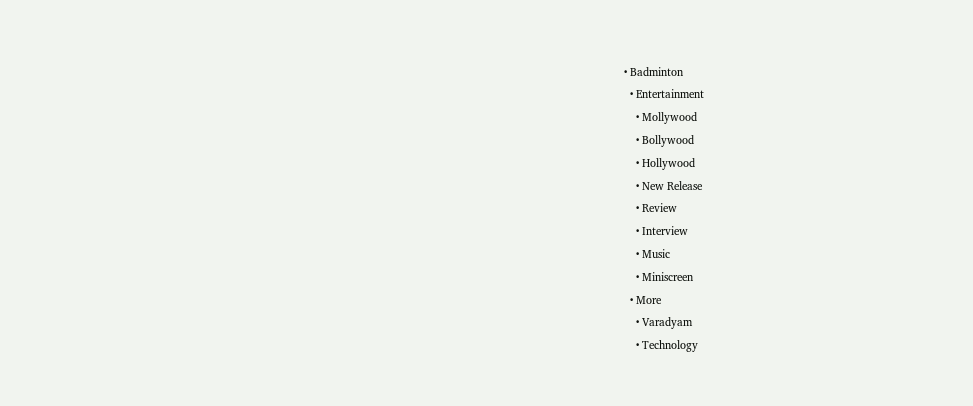• Badminton
  • Entertainment
    • Mollywood
    • Bollywood
    • Hollywood
    • New Release
    • Review
    • Interview
    • Music
    • Miniscreen
  • More
    • Varadyam
    • Technology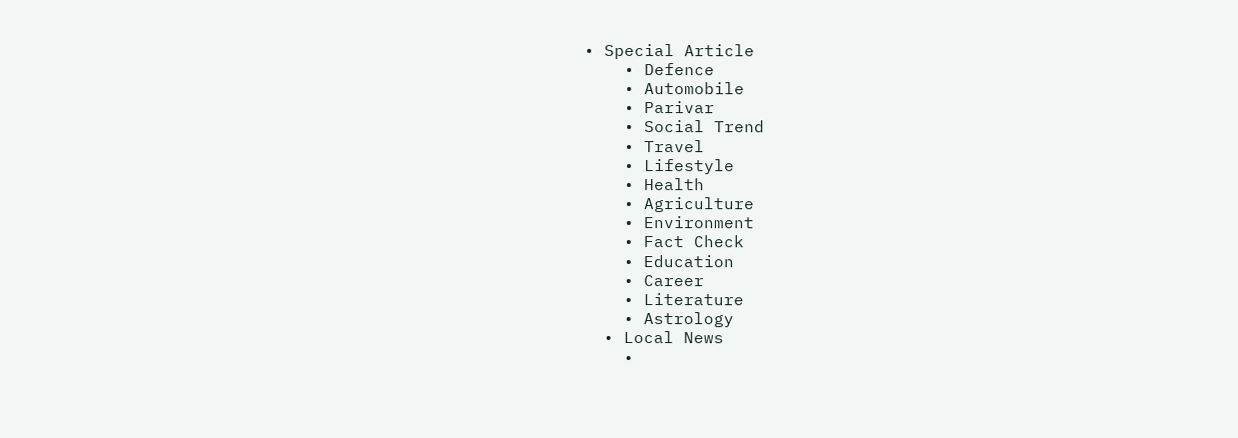• Special Article
    • Defence
    • Automobile
    • Parivar
    • Social Trend
    • Travel
    • Lifestyle
    • Health
    • Agriculture
    • Environment
    • Fact Check
    • Education
    • Career
    • Literature
    • Astrology
  • Local News
    •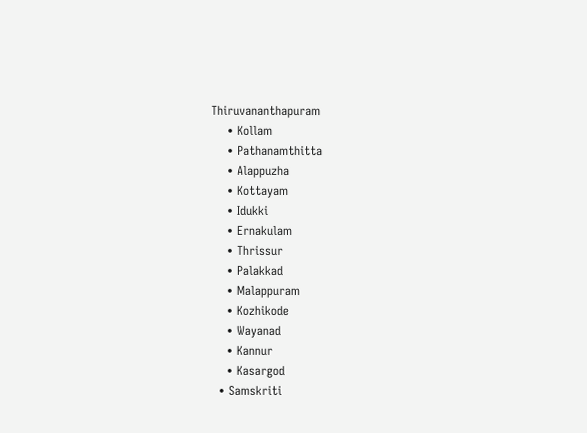Thiruvananthapuram
    • Kollam
    • Pathanamthitta
    • Alappuzha
    • Kottayam
    • Idukki
    • Ernakulam
    • Thrissur
    • Palakkad
    • Malappuram
    • Kozhikode
    • Wayanad
    • Kannur
    • Kasargod
  • Samskriti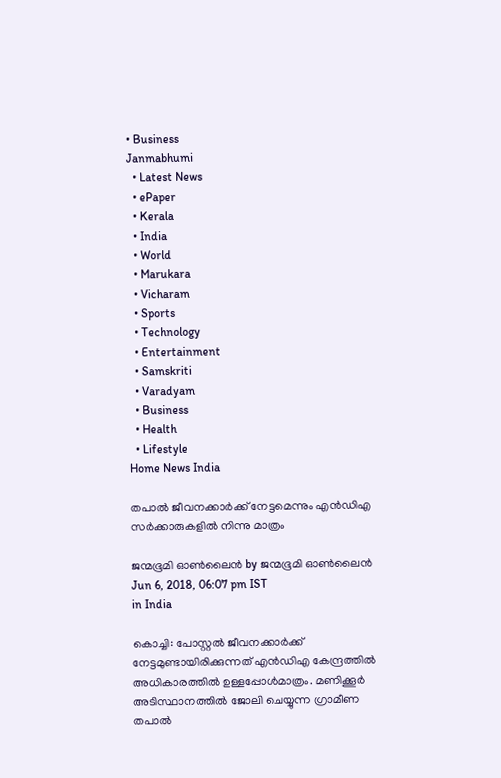• Business
Janmabhumi
  • Latest News
  • ePaper
  • Kerala
  • India
  • World
  • Marukara
  • Vicharam
  • Sports
  • Technology
  • Entertainment
  • Samskriti
  • Varadyam
  • Business
  • Health
  • Lifestyle
Home News India

തപാല്‍ ജീവനക്കാര്‍ക്ക് നേട്ടമെന്നും എന്‍ഡിഎ സര്‍ക്കാരുകളില്‍ നിന്നു മാത്രം

ജന്മഭൂമി ഓണ്‍ലൈന്‍ by ജന്മഭൂമി ഓണ്‍ലൈന്‍
Jun 6, 2018, 06:07 pm IST
in India

കൊച്ചി: പോസ്റ്റല്‍ ജീവനക്കാര്‍ക്ക് നേട്ടമുണ്ടായിരിക്കുന്നത് എന്‍ഡിഎ കേന്ദ്രത്തില്‍ അധികാരത്തില്‍ ഉള്ളപ്പോള്‍മാത്രം. മണിക്കൂര്‍ അടിസ്ഥാനത്തില്‍ ജോലി ചെയ്യുന്ന ഗ്രാമീണ തപാല്‍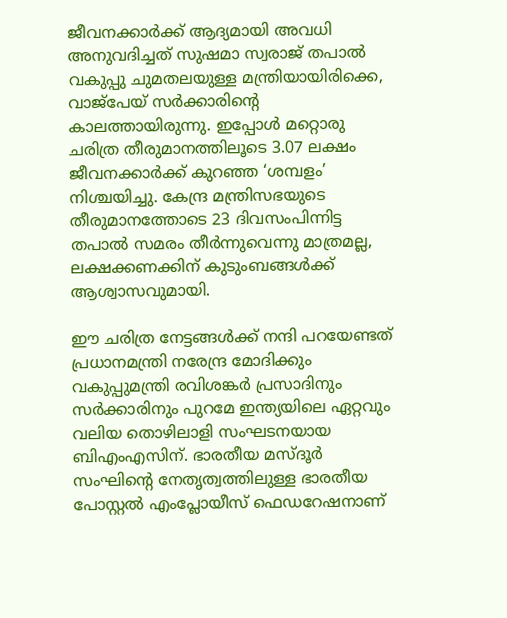ജീവനക്കാര്‍ക്ക് ആദ്യമായി അവധി അനുവദിച്ചത് സുഷമാ സ്വരാജ് തപാല്‍ വകുപ്പു ചുമതലയുള്ള മന്ത്രിയായിരിക്കെ, വാജ്‌പേയ് സര്‍ക്കാരിന്റെ കാലത്തായിരുന്നു. ഇപ്പോള്‍ മറ്റൊരു ചരിത്ര തീരുമാനത്തിലൂടെ 3.07 ലക്ഷം ജീവനക്കാര്‍ക്ക് കുറഞ്ഞ ‘ശമ്പളം’ നിശ്ചയിച്ചു. കേന്ദ്ര മന്ത്രിസഭയുടെ തീരുമാനത്തോടെ 23 ദിവസംപിന്നിട്ട തപാല്‍ സമരം തീര്‍ന്നുവെന്നു മാത്രമല്ല, ലക്ഷക്കണക്കിന് കുടുംബങ്ങള്‍ക്ക് ആശ്വാസവുമായി.

ഈ ചരിത്ര നേട്ടങ്ങള്‍ക്ക് നന്ദി പറയേണ്ടത് പ്രധാനമന്ത്രി നരേന്ദ്ര മോദിക്കും വകുപ്പുമന്ത്രി രവിശങ്കര്‍ പ്രസാദിനും സര്‍ക്കാരിനും പുറമേ ഇന്ത്യയിലെ ഏറ്റവും വലിയ തൊഴിലാളി സംഘടനയായ ബിഎംഎസിന്. ഭാരതീയ മസ്ദൂര്‍ സംഘിന്റെ നേതൃത്വത്തിലുള്ള ഭാരതീയ പോസ്റ്റല്‍ എംപ്ലോയീസ് ഫെഡറേഷനാണ്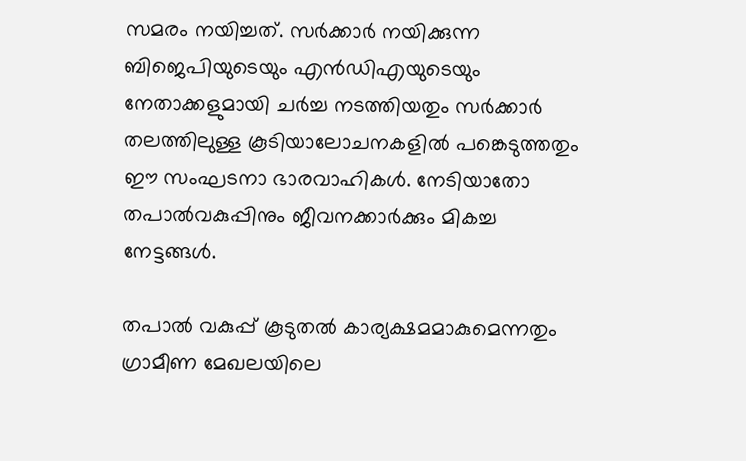സമരം നയിച്ചത്. സര്‍ക്കാര്‍ നയിക്കുന്ന ബിജെപിയുടെയും എന്‍ഡിഎയുടെയും നേതാക്കളുമായി ചര്‍ച്ച നടത്തിയതും സര്‍ക്കാര്‍ തലത്തിലുള്ള കൂടിയാലോചനകളില്‍ പങ്കെടുത്തതും ഈ സംഘടനാ ഭാരവാഹികള്‍. നേടിയാതോ തപാല്‍വകുപ്പിനും ജീവനക്കാര്‍ക്കും മികച്ച നേട്ടങ്ങള്‍.

തപാല്‍ വകുപ്പ് കൂടുതല്‍ കാര്യക്ഷമമാകുമെന്നതും ഗ്രാമീണ മേഖലയിലെ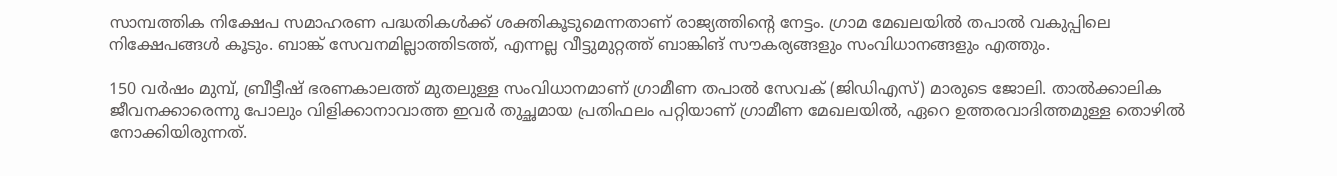സാമ്പത്തിക നിക്ഷേപ സമാഹരണ പദ്ധതികള്‍ക്ക് ശക്തികൂടുമെന്നതാണ് രാജ്യത്തിന്റെ നേട്ടം. ഗ്രാമ മേഖലയില്‍ തപാല്‍ വകുപ്പിലെ നിക്ഷേപങ്ങള്‍ കൂടും. ബാങ്ക് സേവനമില്ലാത്തിടത്ത്, എന്നല്ല വീട്ടുമുറ്റത്ത് ബാങ്കിങ് സൗകര്യങ്ങളും സംവിധാനങ്ങളും എത്തും.

150 വര്‍ഷം മുമ്പ്, ബ്രീട്ടീഷ് ഭരണകാലത്ത് മുതലുള്ള സംവിധാനമാണ് ഗ്രാമീണ തപാല്‍ സേവക് (ജിഡിഎസ്) മാരുടെ ജോലി. താല്‍ക്കാലിക ജീവനക്കാരെന്നു പോലും വിളിക്കാനാവാത്ത ഇവര്‍ തുച്ഛമായ പ്രതിഫലം പറ്റിയാണ് ഗ്രാമീണ മേഖലയില്‍, ഏറെ ഉത്തരവാദിത്തമുള്ള തൊഴില്‍ നോക്കിയിരുന്നത്.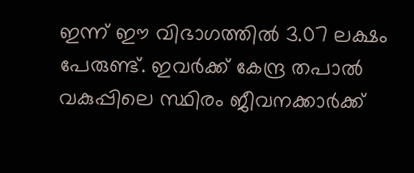ഇന്ന് ഈ വിഭാഗത്തില്‍ 3.07 ലക്ഷം പേരുണ്ട്. ഇവര്‍ക്ക് കേന്ദ്ര തപാല്‍ വകുപ്പിലെ സ്ഥിരം ജീവനക്കാര്‍ക്ക്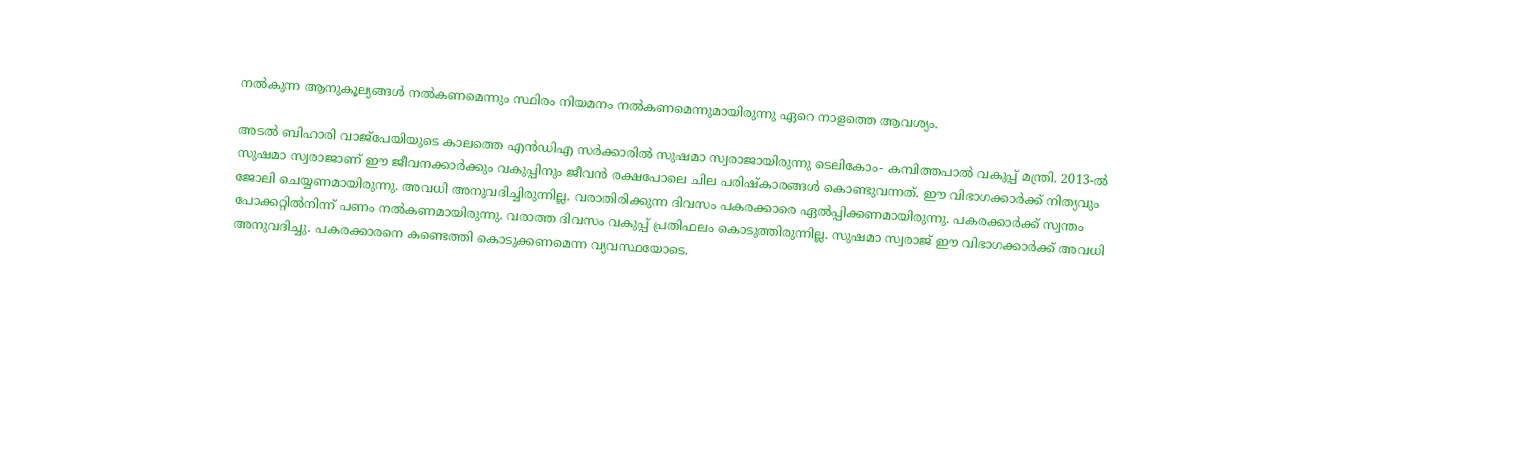നല്‍കുന്ന ആനുകൂല്യങ്ങള്‍ നല്‍കണമെന്നും സ്ഥിരം നിയമനം നല്‍കണമെന്നുമായിരുന്നു ഏറെ നാളത്തെ ആവശ്യം.

അടല്‍ ബിഹാരി വാജ്‌പേയിയുടെ കാലത്തെ എന്‍ഡിഎ സര്‍ക്കാരില്‍ സുഷമാ സ്വരാജായിരുന്നു ടെലികോം- കമ്പിത്തപാല്‍ വകുപ്പ് മന്ത്രി. 2013-ല്‍ സുഷമാ സ്വരാജാണ് ഈ ജീവനക്കാര്‍ക്കും വകുപ്പിനും ജീവന്‍ രക്ഷപോലെ ചില പരിഷ്‌കാരങ്ങള്‍ കൊണ്ടുവന്നത്. ഈ വിഭാഗക്കാര്‍ക്ക് നിത്യവും ജോലി ചെയ്യണമായിരുന്നു. അവധി അനുവദിച്ചിരുന്നില്ല. വരാതിരിക്കുന്ന ദിവസം പകരക്കാരെ ഏല്‍പ്പിക്കണമായിരുന്നു. പകരക്കാര്‍ക്ക് സ്വന്തം പോക്കറ്റില്‍നിന്ന് പണം നല്‍കണമായിരുന്നു. വരാത്ത ദിവസം വകുപ്പ് പ്രതിഫലം കൊടുത്തിരുന്നില്ല. സുഷമാ സ്വരാജ് ഈ വിഭാഗക്കാര്‍ക്ക് അവധി അനുവദിച്ചു. പകരക്കാരനെ കണ്ടെത്തി കൊടുക്കണമെന്ന വ്യവസ്ഥയോടെ.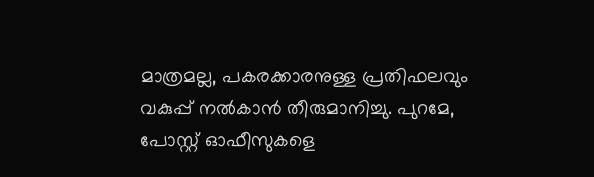മാത്രമല്ല, പകരക്കാരനുള്ള പ്രതിഫലവും വകുപ്പ് നല്‍കാന്‍ തീരുമാനിച്ചു. പുറമേ, പോസ്റ്റ് ഓഫീസുകളെ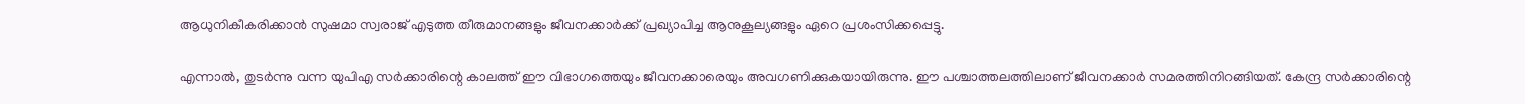ആധുനികീകരിക്കാന്‍ സുഷമാ സ്വരാജ് എടുത്ത തീരുമാനങ്ങളും ജീവനക്കാര്‍ക്ക് പ്രഖ്യാപിച്ച ആനുകൂല്യങ്ങളും ഏറെ പ്രശംസിക്കപ്പെട്ടു.

എന്നാല്‍, തുടര്‍ന്നു വന്ന യുപിഎ സര്‍ക്കാരിന്റെ കാലത്ത് ഈ വിഭാഗത്തെയും ജീവനക്കാരെയും അവഗണിക്കുകയായിരുന്നു. ഈ പശ്ചാത്തലത്തിലാണ് ജീവനക്കാര്‍ സമരത്തിനിറങ്ങിയത്. കേന്ദ്ര സര്‍ക്കാരിന്റെ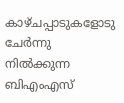കാഴ്ചപ്പാടുകളോടു ചേര്‍ന്നു നില്‍ക്കുന്ന ബിഎംഎസ്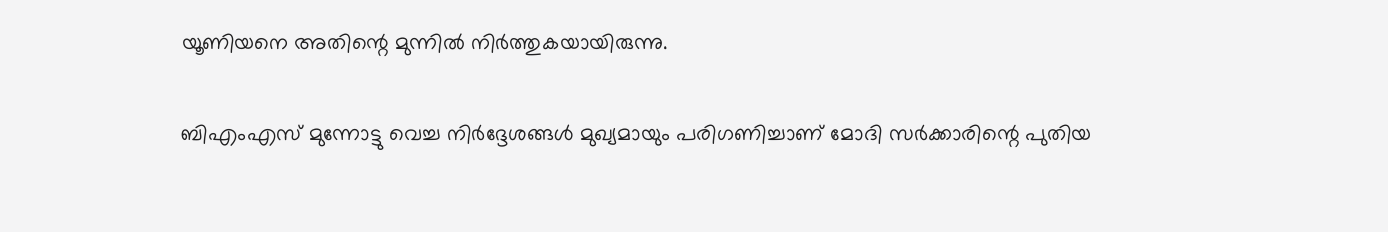യൂണിയനെ അതിന്റെ മുന്നില്‍ നിര്‍ത്തുകയായിരുന്നു.

ബിഎംഎസ് മുന്നോട്ടു വെച്ച നിര്‍ദ്ദേശങ്ങള്‍ മുഖ്യമായും പരിഗണിച്ചാണ് മോദി സര്‍ക്കാരിന്റെ പുതിയ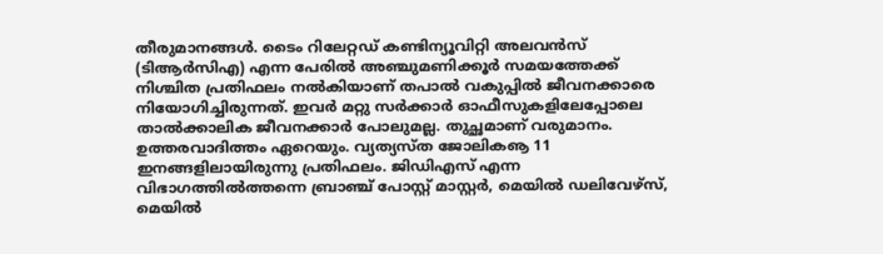തീരുമാനങ്ങള്‍. ടൈം റിലേറ്റഡ് കണ്ടിന്യൂവിറ്റി അലവന്‍സ് (ടിആര്‍സിഎ) എന്ന പേരില്‍ അഞ്ചുമണിക്കൂര്‍ സമയത്തേക്ക് നിശ്ചിത പ്രതിഫലം നല്‍കിയാണ് തപാല്‍ വകുപ്പില്‍ ജീവനക്കാരെ നിയോഗിച്ചിരുന്നത്. ഇവര്‍ മറ്റു സര്‍ക്കാര്‍ ഓഫീസുകളിലേപ്പോലെ താല്‍ക്കാലിക ജീവനക്കാര്‍ പോലുമല്ല. തുച്ഛമാണ് വരുമാനം. ഉത്തരവാദിത്തം ഏറെയും. വ്യത്യസ്ത ജോലികൡ 11 ഇനങ്ങളിലായിരുന്നു പ്രതിഫലം. ജിഡിഎസ് എന്ന വിഭാഗത്തില്‍ത്തന്നെ ബ്രാഞ്ച് പോസ്റ്റ് മാസ്റ്റര്‍, മെയില്‍ ഡലിവേഴ്‌സ്, മെയില്‍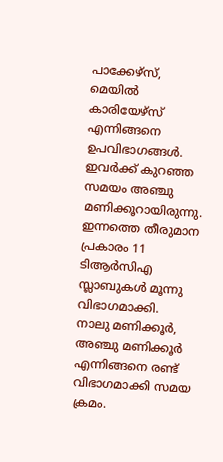പാക്കേഴ്‌സ്, മെയില്‍ കാരിയേഴ്‌സ് എന്നിങ്ങനെ ഉപവിഭാഗങ്ങള്‍. ഇവര്‍ക്ക് കുറഞ്ഞ സമയം അഞ്ചു മണിക്കൂറായിരുന്നു. ഇന്നത്തെ തീരുമാന പ്രകാരം 11 ടിആര്‍സിഎ സ്ലാബുകള്‍ മൂന്നു വിഭാഗമാക്കി.  നാലു മണിക്കൂര്‍, അഞ്ചു മണിക്കൂര്‍ എന്നിങ്ങനെ രണ്ട് വിഭാഗമാക്കി സമയ ക്രമം.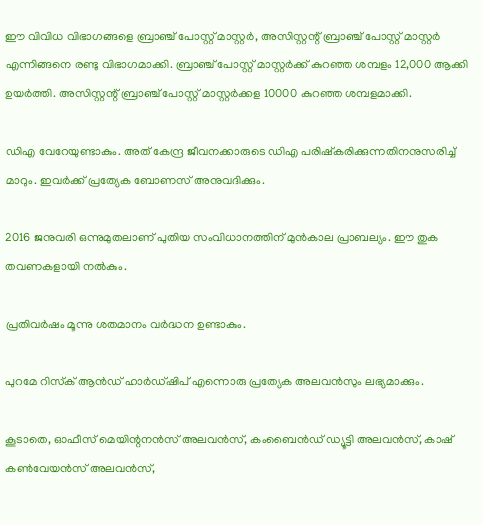ഈ വിവിധ വിഭാഗങ്ങളെ ബ്രാഞ്ച് പോസ്റ്റ് മാസ്റ്റര്‍, അസിസ്റ്റന്റ് ബ്രാഞ്ച് പോസ്റ്റ് മാസ്റ്റര്‍ എന്നിങ്ങനെ രണ്ടു വിഭാഗമാക്കി. ബ്രാഞ്ച് പോസ്റ്റ് മാസ്റ്റര്‍ക്ക് കുറഞ്ഞ ശമ്പളം 12,000 ആക്കി ഉയര്‍ത്തി. അസിസ്റ്റന്റ് ബ്രാഞ്ച് പോസ്റ്റ് മാസ്റ്റര്‍ക്കള 10000 കുറഞ്ഞ ശമ്പളമാക്കി.

ഡിഎ വേറേയുണ്ടാകും. അത് കേന്ദ്ര ജീവനക്കാരുടെ ഡിഎ പരിഷ്‌കരിക്കുന്നതിനനുസരിച്ച് മാറും. ഇവര്‍ക്ക് പ്രത്യേക ബോണസ് അനുവദിക്കും.

2016 ജനുവരി ഒന്നുമുതലാണ് പുതിയ സംവിധാനത്തിന് മുന്‍കാല പ്രാബല്യം. ഈ തുക തവണകളായി നല്‍കും.

പ്രതിവര്‍ഷം മൂന്നു ശതമാനം വര്‍ദ്ധന ഉണ്ടാകും.

പുറമേ റിസ്‌ക് ആന്‍ഡ് ഹാര്‍ഡ്ഷിപ് എന്നൊരു പ്രത്യേക അലവന്‍സും ലഭ്യമാക്കും.

കൂടാതെ, ഓഫീസ് മെയിന്റനന്‍സ് അലവന്‍സ്, കംബൈന്‍ഡ് ഡ്യൂട്ടി അലവന്‍സ്, കാഷ് കണ്‍വേയന്‍സ് അലവന്‍സ്,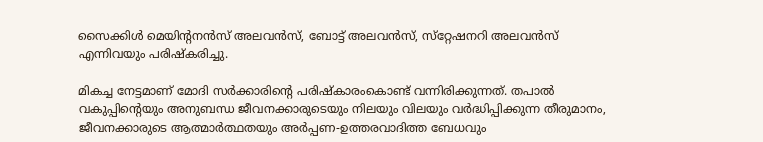സൈക്കിള്‍ മെയിന്റനന്‍സ് അലവന്‍സ്, ബോട്ട് അലവന്‍സ്, സ്‌റ്റേഷനറി അലവന്‍സ് എന്നിവയും പരിഷ്‌കരിച്ചു.

മികച്ച നേട്ടമാണ് മോദി സര്‍ക്കാരിന്റെ പരിഷ്‌കാരംകൊണ്ട് വന്നിരിക്കുന്നത്. തപാല്‍ വകുപ്പിന്റെയും അനുബന്ധ ജീവനക്കാരുടെയും നിലയും വിലയും വര്‍ദ്ധിപ്പിക്കുന്ന തീരുമാനം, ജീവനക്കാരുടെ ആത്മാര്‍ത്ഥതയും അര്‍പ്പണ-ഉത്തരവാദിത്ത ബേധവും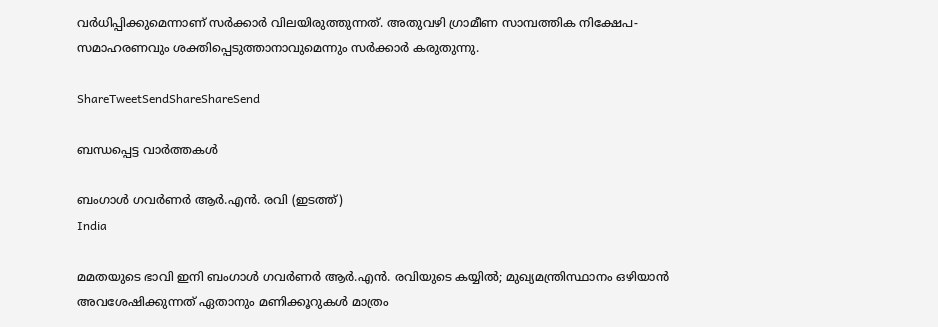വര്‍ധിപ്പിക്കുമെന്നാണ് സര്‍ക്കാര്‍ വിലയിരുത്തുന്നത്. അതുവഴി ഗ്രാമീണ സാമ്പത്തിക നിക്ഷേപ-സമാഹരണവും ശക്തിപ്പെടുത്താനാവുമെന്നും സര്‍ക്കാര്‍ കരുതുന്നു.

ShareTweetSendShareShareSend

ബന്ധപ്പെട്ട വാര്‍ത്തകള്‍

ബംഗാള്‍ ഗവര്‍ണര്‍ ആര്‍.എന്‍. രവി (ഇടത്ത്)
India

മമതയുടെ ഭാവി ഇനി ബംഗാള്‍ ഗവര്‍ണര്‍ ആര്‍.എന്‍. രവിയുടെ കയ്യില്‍; മുഖ്യമന്ത്രിസ്ഥാനം ഒഴിയാന്‍ അവശേഷിക്കുന്നത് ഏതാനും മണിക്കൂറുകള്‍ മാത്രം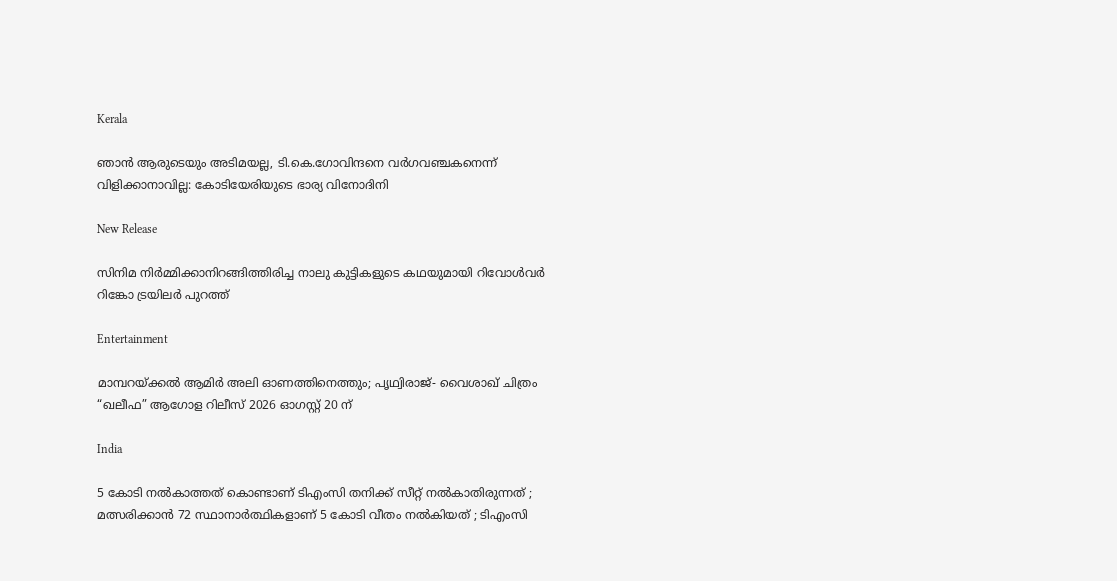Kerala

ഞാൻ ആരുടെയും അടിമയല്ല, ടി.കെ.ഗോവിന്ദനെ വർഗവഞ്ചകനെന്ന് വിളിക്കാനാവില്ല: കോടിയേരിയുടെ ഭാര്യ വിനോദിനി

New Release

സിനിമ നിർമ്മിക്കാനിറങ്ങിത്തിരിച്ച നാലു കുട്ടികളുടെ കഥയുമായി റിവോൾവർ റിങ്കോ ട്രയിലർ പുറത്ത്

Entertainment

മാമ്പറയ്‌ക്കൽ ആമിർ അലി ഓണത്തിനെത്തും; പൃഥ്വിരാജ്- വൈശാഖ് ചിത്രം “ഖലീഫ” ആഗോള റിലീസ് 2026 ഓഗസ്റ്റ് 20 ന്

India

5 കോടി നൽകാത്തത് കൊണ്ടാണ് ടിഎംസി തനിക്ക് സീറ്റ് നൽകാതിരുന്നത് ; മത്സരിക്കാൻ 72 സ്ഥാനാർത്ഥികളാണ് 5 കോടി വീതം നൽകിയത് ; ടിഎംസി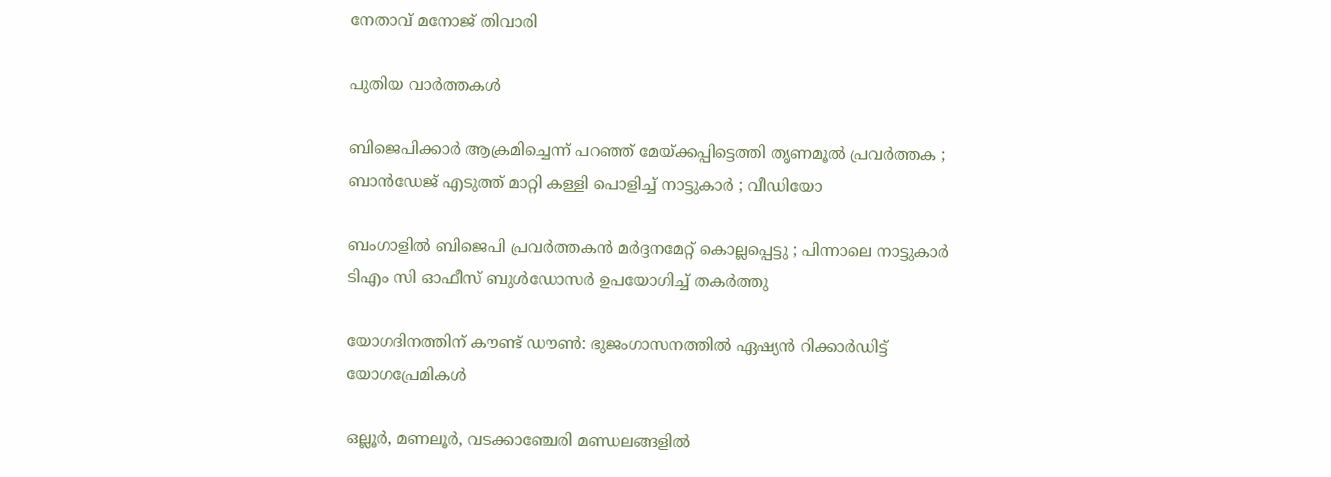നേതാവ് മനോജ് തിവാരി

പുതിയ വാര്‍ത്തകള്‍

ബിജെപിക്കാർ ആക്രമിച്ചെന്ന് പറഞ്ഞ് മേയ്‌ക്കപ്പിട്ടെത്തി തൃണമൂൽ പ്രവർത്തക ; ബാൻഡേജ് എടുത്ത് മാറ്റി കള്ളി പൊളിച്ച് നാട്ടുകാർ ; വീഡിയോ

ബംഗാളിൽ ബിജെപി പ്രവർത്തകൻ മർദ്ദനമേറ്റ് കൊല്ലപ്പെട്ടു ; പിന്നാലെ നാട്ടുകാർ ടിഎം സി ഓഫീസ് ബുൾഡോസർ ഉപയോഗിച്ച് തകർത്തു

യോഗദിനത്തിന് കൗണ്ട് ഡൗണ്‍: ഭുജംഗാസനത്തിൽ ഏഷ്യന്‍ റിക്കാര്‍ഡിട്ട് യോഗപ്രേമികള്‍

ഒല്ലൂര്‍, മണലൂര്‍, വടക്കാഞ്ചേരി മണ്ഡലങ്ങളില്‍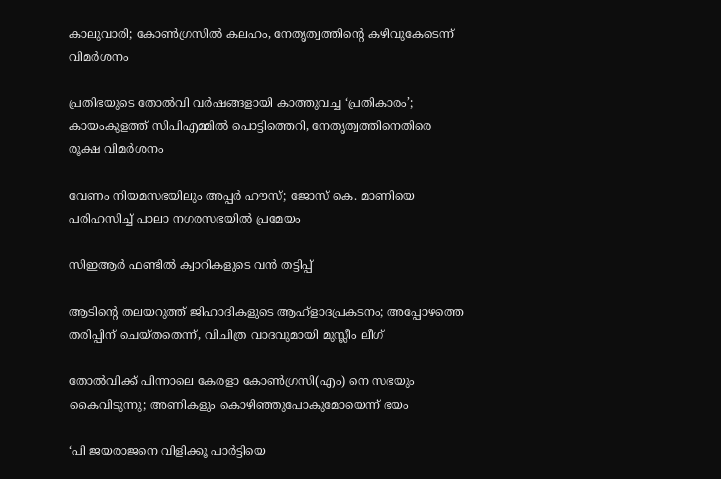കാലുവാരി; കോണ്‍ഗ്രസില്‍ കലഹം, നേതൃത്വത്തിന്റെ കഴിവുകേടെന്ന് വിമർശനം

പ്രതിഭയുടെ തോൽവി വർഷങ്ങളായി കാത്തുവച്ച ‘പ്രതികാരം’; കായംകുളത്ത് സിപിഎമ്മിൽ പൊട്ടിത്തെറി, നേതൃത്വത്തിനെതിരെ രൂക്ഷ വിമർശനം

വേണം നിയമസഭയിലും അപ്പർ ഹൗസ്; ജോസ് കെ. മാണിയെ പരിഹസിച്ച് പാലാ നഗരസഭയില്‍ പ്രമേയം

സിഇആര്‍ ഫണ്ടില്‍ ക്വാറികളുടെ വന്‍ തട്ടിപ്പ്

ആടിന്റെ തലയറുത്ത് ജിഹാദികളുടെ ആഹ്ളാദപ്രകടനം; അപ്പോഴത്തെ തരിപ്പിന് ചെയ്തതെന്ന്, വിചിത്ര വാദവുമായി മുസ്ലീം ലീഗ്

തോല്‍വിക്ക് പിന്നാലെ കേരളാ കോണ്‍ഗ്രസി(എം) നെ സഭയും കൈവിടുന്നു; അണികളും കൊഴിഞ്ഞുപോകുമോയെന്ന് ഭയം

‘പി ജയരാജനെ വിളിക്കൂ പാർട്ടിയെ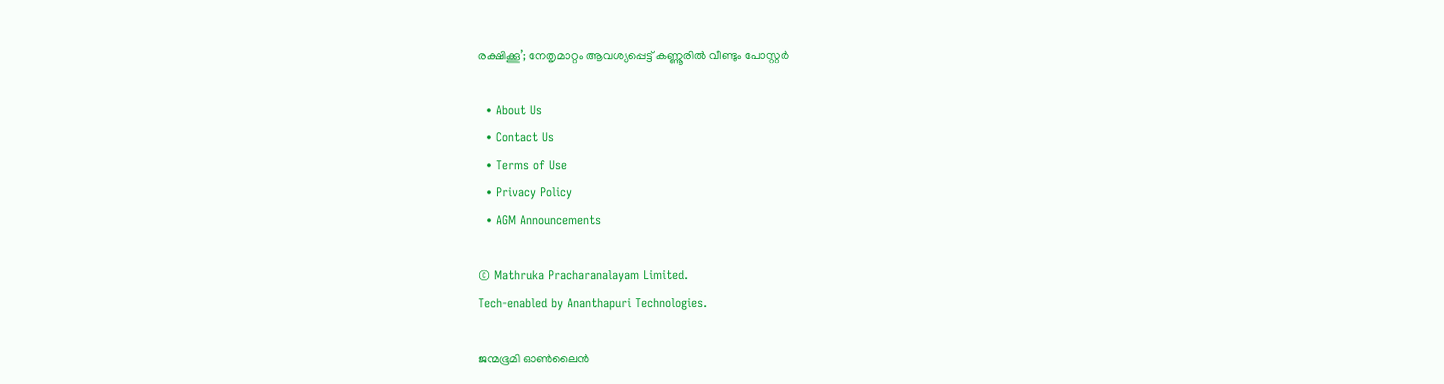രക്ഷിക്കൂ’; നേതൃമാറ്റം ആവശ്യപ്പെട്ട് കണ്ണൂരിൽ വീണ്ടും പോസ്റ്റർ

  • About Us
  • Contact Us
  • Terms of Use
  • Privacy Policy
  • AGM Announcements

© Mathruka Pracharanalayam Limited.
Tech-enabled by Ananthapuri Technologies.

ജന്മഭൂമി ഓണ്‍ലൈന്‍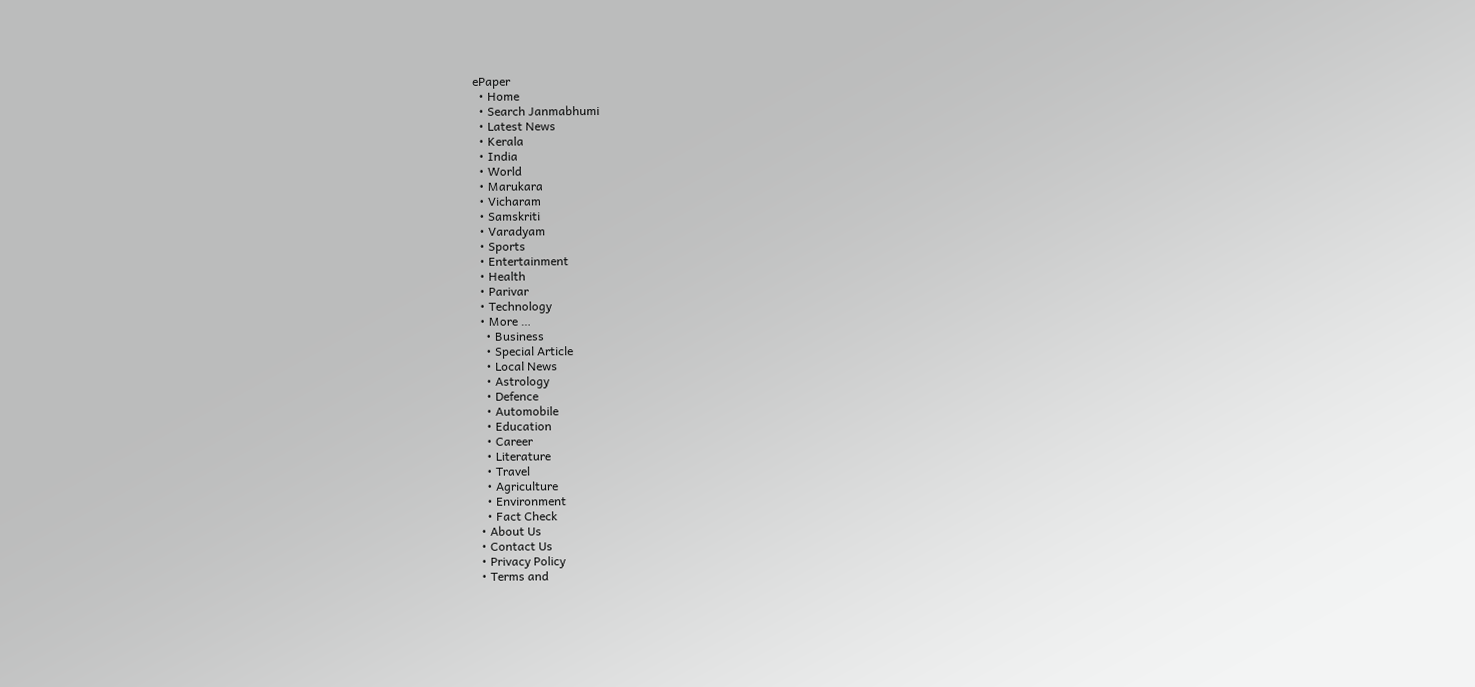ePaper
  • Home
  • Search Janmabhumi
  • Latest News
  • Kerala
  • India
  • World
  • Marukara
  • Vicharam
  • Samskriti
  • Varadyam
  • Sports
  • Entertainment
  • Health
  • Parivar
  • Technology
  • More …
    • Business
    • Special Article
    • Local News
    • Astrology
    • Defence
    • Automobile
    • Education
    • Career
    • Literature
    • Travel
    • Agriculture
    • Environment
    • Fact Check
  • About Us
  • Contact Us
  • Privacy Policy
  • Terms and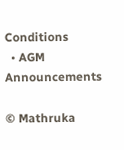Conditions
  • AGM Announcements

© Mathruka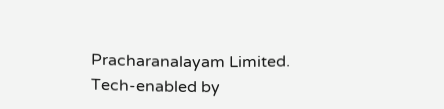Pracharanalayam Limited.
Tech-enabled by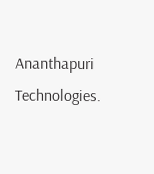Ananthapuri Technologies.